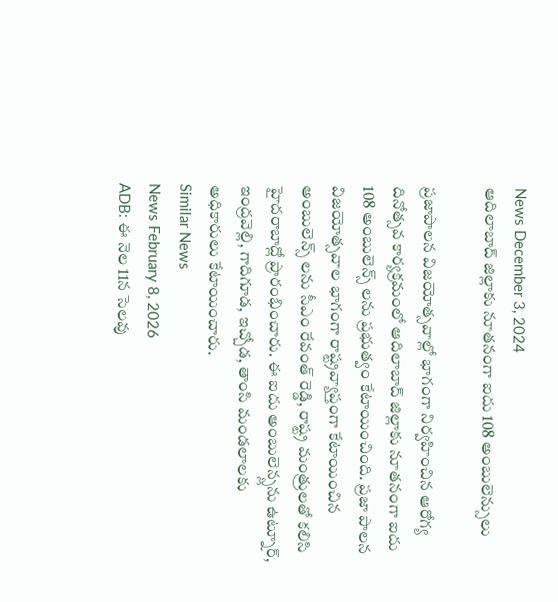News December 3, 2024
ఆదిలాబాద్ జిల్లాకు నూతనంగా ఐదు 108 అంబులెన్సులు

ప్రజాపాలన విజయోత్సవాల్లో భాగంగా నిర్వహించిన ఆరోగ్య దినోత్సవ కార్యక్రమంలో ఆదిలాబాద్ జిల్లాకు నూతనంగా ఐదు 108 అంబులెన్స్ లను ప్రభుత్వం కేటాయించింది. ప్రజా పాలన విజయోత్సవాల భాగంగా రాష్ట్రవ్యాప్తంగా కేటాయించిన అంబులెన్స్ లను సీఎం రేవంత్ రెడ్డి, రాష్ట్ర మంత్రులతో కలిసి హైదరాబాద్లో ప్రారంభించారు. ఈ ఐదు అంబులెన్స్లను ఉట్నూర్, ఇంద్రవెల్లి, గాదిగూడ, ఇచ్చోడ, తాంసి మండలాలకు అధికారులు కేటాయించారు.
Similar News
News February 8, 2026
ADB: ఈ నెల 11న సెలవు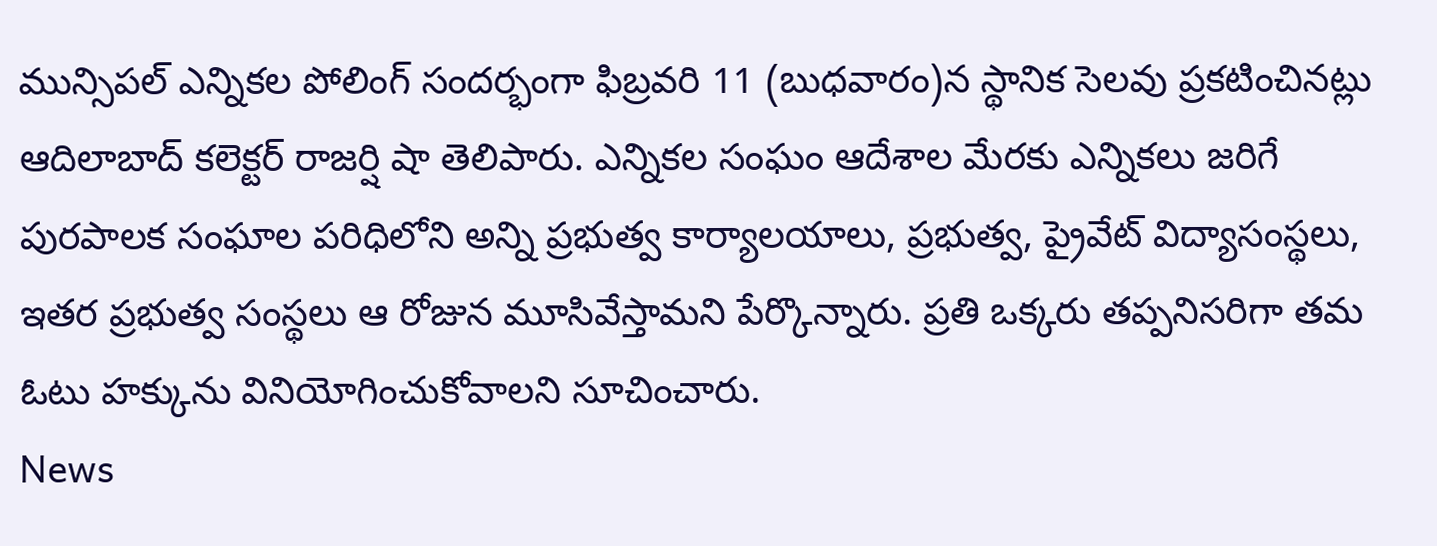మున్సిపల్ ఎన్నికల పోలింగ్ సందర్భంగా ఫిబ్రవరి 11 (బుధవారం)న స్థానిక సెలవు ప్రకటించినట్లు ఆదిలాబాద్ కలెక్టర్ రాజర్షి షా తెలిపారు. ఎన్నికల సంఘం ఆదేశాల మేరకు ఎన్నికలు జరిగే పురపాలక సంఘాల పరిధిలోని అన్ని ప్రభుత్వ కార్యాలయాలు, ప్రభుత్వ, ప్రైవేట్ విద్యాసంస్థలు, ఇతర ప్రభుత్వ సంస్థలు ఆ రోజున మూసివేస్తామని పేర్కొన్నారు. ప్రతి ఒక్కరు తప్పనిసరిగా తమ ఓటు హక్కును వినియోగించుకోవాలని సూచించారు.
News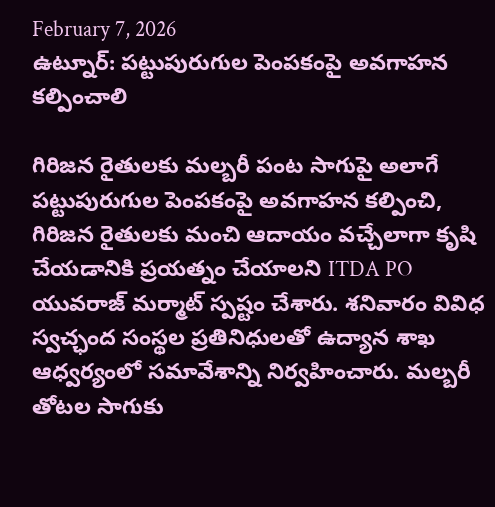February 7, 2026
ఉట్నూర్: పట్టుపురుగుల పెంపకంపై అవగాహన కల్పించాలి

గిరిజన రైతులకు మల్బరీ పంట సాగుపై అలాగే పట్టుపురుగుల పెంపకంపై అవగాహన కల్పించి, గిరిజన రైతులకు మంచి ఆదాయం వచ్చేలాగా కృషి చేయడానికి ప్రయత్నం చేయాలని ITDA PO యువరాజ్ మర్మాట్ స్పష్టం చేశారు. శనివారం వివిధ స్వచ్ఛంద సంస్థల ప్రతినిధులతో ఉద్యాన శాఖ ఆధ్వర్యంలో సమావేశాన్ని నిర్వహించారు. మల్బరీ తోటల సాగుకు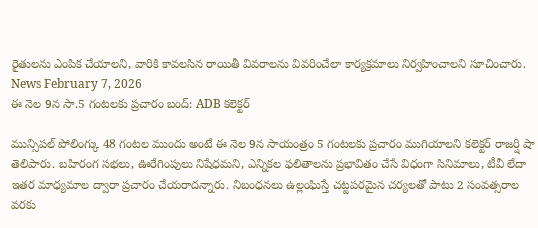రైతులను ఎంపిక చేయాలని, వారికి కావలసిన రాయితీ వివరాలను వివరించేలా కార్యక్రమాలు నిర్వహించాలని సూచించారు.
News February 7, 2026
ఈ నెల 9న సా.5 గంటలకు ప్రచారం బంద్: ADB కలెక్టర్

మున్సిపల్ పోలింగ్కు 48 గంటల ముందు అంటే ఈ నెల 9న సాయంత్రం 5 గంటలకు ప్రచారం ముగియాలని కలెక్టర్ రాజర్షి షా తెలిపారు. బహిరంగ సభలు, ఊరేగింపులు నిషేధమని, ఎన్నికల ఫలితాలను ప్రభావితం చేసే విధంగా సినిమాలు, టీవీ లేదా ఇతర మాధ్యమాల ద్వారా ప్రచారం చేయరాదన్నారు. నిబంధనలు ఉల్లంఘిస్తే చట్టపరమైన చర్యలతో పాటు 2 సంవత్సరాల వరకు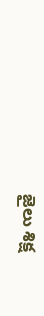జైలు శిక్ష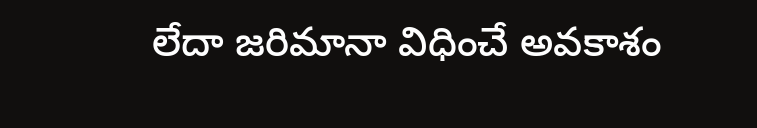లేదా జరిమానా విధించే అవకాశం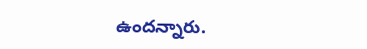ఉందన్నారు.